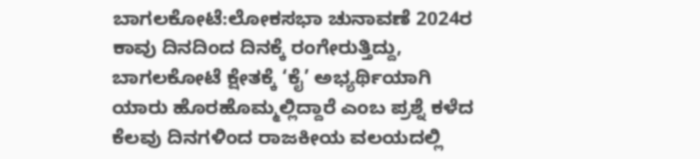ಬಾಗಲಕೋಟೆ:ಲೋಕಸಭಾ ಚುನಾವಣೆ 2024ರ ಕಾವು ದಿನದಿಂದ ದಿನಕ್ಕೆ ರಂಗೇರುತ್ತಿದ್ದು, ಬಾಗಲಕೋಟೆ ಕ್ಷೇತಕ್ಕೆ ‘ಕೈ’ ಅಭ್ಯರ್ಥಿಯಾಗಿ ಯಾರು ಹೊರಹೊಮ್ಮಲ್ಲಿದ್ದಾರೆ ಎಂಬ ಪ್ರಶ್ನೆ ಕಳೆದ ಕೆಲವು ದಿನಗಳಿಂದ ರಾಜಕೀಯ ವಲಯದಲ್ಲಿ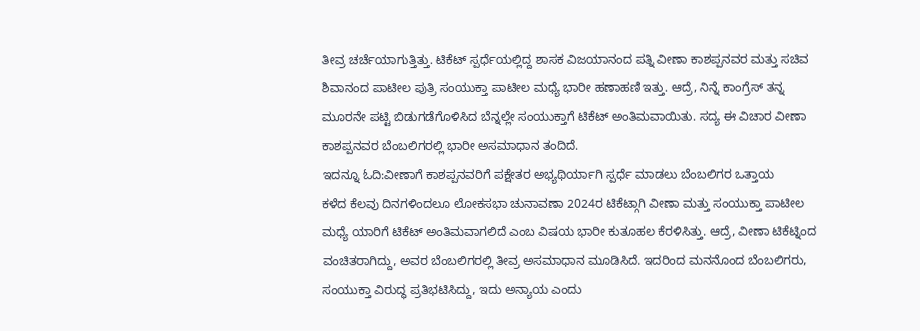ತೀವ್ರ ಚರ್ಚೆಯಾಗುತ್ತಿತ್ತು. ಟಿಕೆಟ್ ಸ್ಪರ್ಧೆಯಲ್ಲಿದ್ದ ಶಾಸಕ ವಿಜಯಾನಂದ ಪತ್ನಿ ವೀಣಾ ಕಾಶಪ್ಪನವರ ಮತ್ತು ಸಚಿವ ಶಿವಾನಂದ ಪಾಟೀಲ ಪುತ್ರಿ ಸಂಯುಕ್ತಾ ಪಾಟೀಲ ಮಧ್ಯೆ ಭಾರೀ ಹಣಾಹಣಿ ಇತ್ತು. ಆದ್ರೆ, ನಿನ್ನೆ ಕಾಂಗ್ರೆಸ್ ತನ್ನ ಮೂರನೇ ಪಟ್ಟಿ ಬಿಡುಗಡೆಗೊಳಿಸಿದ ಬೆನ್ನಲ್ಲೇ ಸಂಯುಕ್ತಾಗೆ ಟಿಕೆಟ್ ಅಂತಿಮವಾಯಿತು. ಸದ್ಯ ಈ ವಿಚಾರ ವೀಣಾ ಕಾಶಪ್ಪನವರ ಬೆಂಬಲಿಗರಲ್ಲಿ ಭಾರೀ ಅಸಮಾಧಾನ ತಂದಿದೆ.
ಇದನ್ನೂ ಓದಿ:ವೀಣಾಗೆ ಕಾಶಪ್ಪನವರಿಗೆ ಪಕ್ಷೇತರ ಅಭ್ಯಥಿರ್ಯಾಗಿ ಸ್ಪರ್ಧೆ ಮಾಡಲು ಬೆಂಬಲಿಗರ ಒತ್ತಾಯ
ಕಳೆದ ಕೆಲವು ದಿನಗಳಿಂದಲೂ ಲೋಕಸಭಾ ಚುನಾವಣಾ 2024ರ ಟಿಕೆಟ್ಗಾಗಿ ವೀಣಾ ಮತ್ತು ಸಂಯುಕ್ತಾ ಪಾಟೀಲ ಮಧ್ಯೆ ಯಾರಿಗೆ ಟಿಕೆಟ್ ಅಂತಿಮವಾಗಲಿದೆ ಎಂಬ ವಿಷಯ ಭಾರೀ ಕುತೂಹಲ ಕೆರಳಿಸಿತ್ತು. ಆದ್ರೆ, ವೀಣಾ ಟಿಕೆಟ್ನಿಂದ ವಂಚಿತರಾಗಿದ್ದು, ಅವರ ಬೆಂಬಲಿಗರಲ್ಲಿ ತೀವ್ರ ಅಸಮಾಧಾನ ಮೂಡಿಸಿದೆ. ಇದರಿಂದ ಮನನೊಂದ ಬೆಂಬಲಿಗರು, ಸಂಯುಕ್ತಾ ವಿರುದ್ಧ ಪ್ರತಿಭಟಿಸಿದ್ದು, ಇದು ಅನ್ಯಾಯ ಎಂದು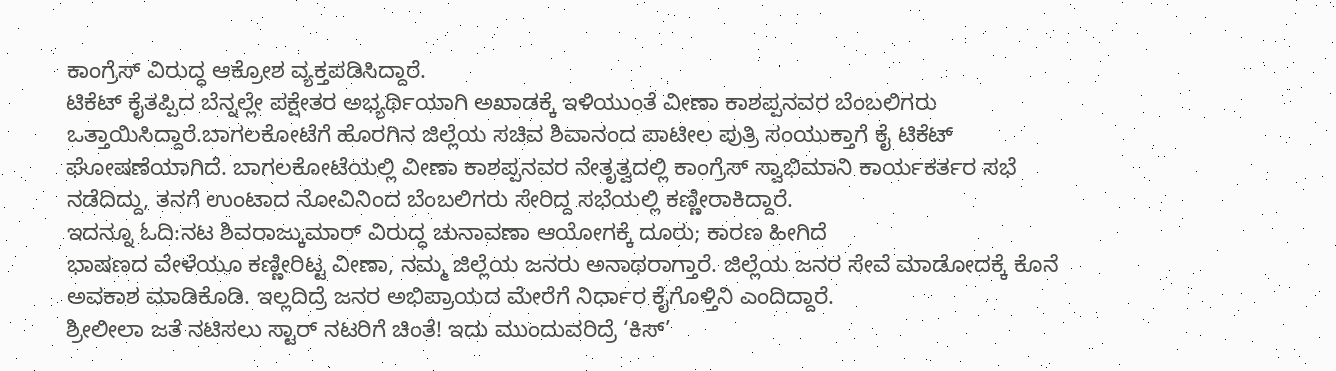ಕಾಂಗ್ರೆಸ್ ವಿರುದ್ಧ ಆಕ್ರೋಶ ವ್ಯಕ್ತಪಡಿಸಿದ್ದಾರೆ.
ಟಿಕೆಟ್ ಕೈತಪ್ಪಿದ ಬೆನ್ನಲ್ಲೇ ಪಕ್ಷೇತರ ಅಭ್ಯರ್ಥಿಯಾಗಿ ಅಖಾಡಕ್ಕೆ ಇಳಿಯುಂತೆ ವೀಣಾ ಕಾಶಪ್ಪನವರ ಬೆಂಬಲಿಗರು ಒತ್ತಾಯಿಸಿದ್ದಾರೆ.ಬಾಗಲಕೋಟೆಗೆ ಹೊರಗಿನ‌ ಜಿಲ್ಲೆಯ ಸಚಿವ ಶಿವಾನಂದ ಪಾಟೀಲ ಪುತ್ರಿ ಸಂಯುಕ್ತಾಗೆ ಕೈ ಟಿಕೆಟ್ ಘೋಷಣೆಯಾಗಿದೆ. ಬಾಗಲಕೋಟೆಯಲ್ಲಿ ವೀಣಾ ಕಾಶಪ್ಪನವರ ನೇತೃತ್ವದಲ್ಲಿ ಕಾಂಗ್ರೆಸ್ ಸ್ವಾಭಿಮಾನಿ ಕಾರ್ಯಕರ್ತರ ಸಭೆ ನಡೆದಿದ್ದು, ತನಗೆ ಉಂಟಾದ ನೋವಿನಿಂದ ಬೆಂಬಲಿಗರು ಸೇರಿದ್ದ ಸಭೆಯಲ್ಲಿ ಕಣ್ಣೀರಾಕಿದ್ದಾರೆ.
ಇದನ್ನೂ ಓದಿ:ನಟ ಶಿವರಾಜ್ಕುಮಾರ್ ವಿರುದ್ಧ ಚುನಾವಣಾ ಆಯೋಗಕ್ಕೆ ದೂರು; ಕಾರಣ ಹೀಗಿದೆ
ಭಾಷಣದ ವೇಳೆಯೂ ಕಣ್ಣೀರಿಟ್ಟ ವೀಣಾ, ನಮ್ಮ ಜಿಲ್ಲೆಯ ಜನರು ಅನಾಥರಾಗ್ತಾರೆ. ಜಿಲ್ಲೆಯ ಜನರ ಸೇವೆ ಮಾಡೋದಕ್ಕೆ ಕೊನೆ ಅವಕಾಶ ಮಾಡಿಕೊಡಿ. ಇಲ್ಲದಿದ್ರೆ ಜನರ ಅಭಿಪ್ರಾಯದ‌ ಮೇರೆಗೆ ನಿರ್ಧಾರ ಕೈಗೊಳ್ತಿನಿ ಎಂದಿದ್ದಾರೆ.
ಶ್ರೀಲೀಲಾ ಜತೆ ನಟಿಸಲು ಸ್ಟಾರ್ ನಟರಿಗೆ ಚಿಂತೆ! ಇದು ಮುಂದುವರಿದ್ರೆ ‘ಕಿಸ್’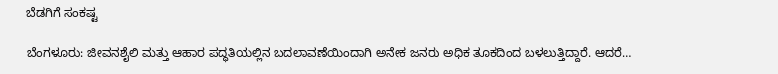ಬೆಡಗಿಗೆ ಸಂಕಷ್ಟ

ಬೆಂಗಳೂರು: ಜೀವನಶೈಲಿ ಮತ್ತು ಆಹಾರ ಪದ್ಧತಿಯಲ್ಲಿನ ಬದಲಾವಣೆಯಿಂದಾಗಿ ಅನೇಕ ಜನರು ಅಧಿಕ ತೂಕದಿಂದ ಬಳಲುತ್ತಿದ್ದಾರೆ. ಆದರೆ…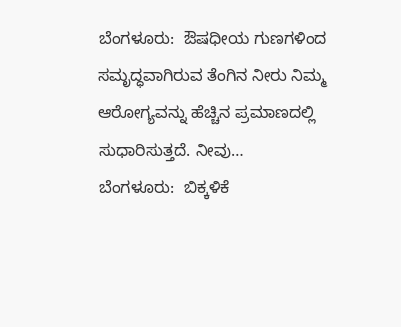ಬೆಂಗಳೂರು:  ಔಷಧೀಯ ಗುಣಗಳಿಂದ ಸಮೃದ್ಧವಾಗಿರುವ ತೆಂಗಿನ ನೀರು ನಿಮ್ಮ  ಆರೋಗ್ಯವನ್ನು ಹೆಚ್ಚಿನ ಪ್ರಮಾಣದಲ್ಲಿ ಸುಧಾರಿಸುತ್ತದೆ. ನೀವು…
ಬೆಂಗಳೂರು:  ಬಿಕ್ಕಳಿಕೆ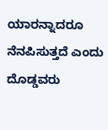ಯಾರನ್ನಾದರೂ ನೆನಪಿಸುತ್ತದೆ ಎಂದು ದೊಡ್ಡವರು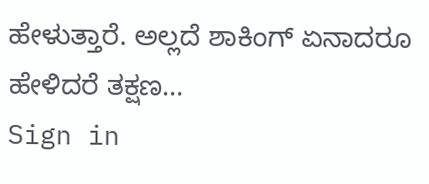ಹೇಳುತ್ತಾರೆ. ಅಲ್ಲದೆ ಶಾಕಿಂಗ್ ಏನಾದರೂ ಹೇಳಿದರೆ ತಕ್ಷಣ…
Sign in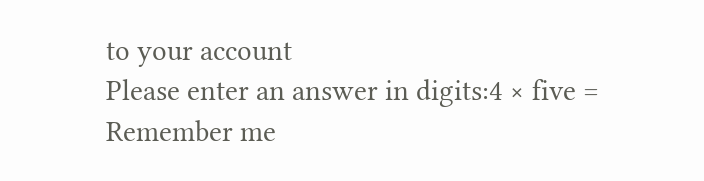to your account
Please enter an answer in digits:4 × five =
Remember me